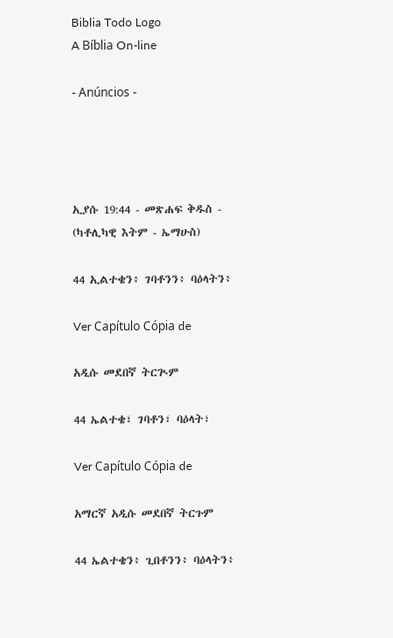Biblia Todo Logo
A Bíblia On-line

- Anúncios -




ኢያሱ 19:44 - መጽሐፍ ቅዱስ - (ካቶሊካዊ እትም - ኤማሁስ)

44 ኢልተቄን፥ ገባቶንን፥ ባዕላትን፥

Ver Capítulo Cópia de

አዲሱ መደበኛ ትርጒም

44 ኤልተቄ፣ ገባቶን፣ ባዕላት፣

Ver Capítulo Cópia de

አማርኛ አዲሱ መደበኛ ትርጉም

44 ኤልተቄን፥ ጊበቶንን፥ ባዕላትን፥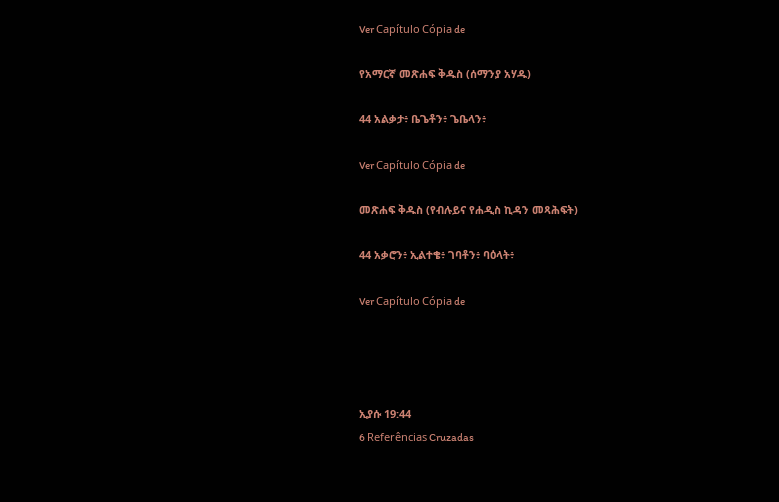Ver Capítulo Cópia de

የአማርኛ መጽሐፍ ቅዱስ (ሰማንያ አሃዱ)

44 አልቃታ፥ ቤጌቶን፥ ጌቤላን፥

Ver Capítulo Cópia de

መጽሐፍ ቅዱስ (የብሉይና የሐዲስ ኪዳን መጻሕፍት)

44 አቃሮን፥ ኢልተቄ፥ ገባቶን፥ ባዕላት፥

Ver Capítulo Cópia de




ኢያሱ 19:44
6 Referências Cruzadas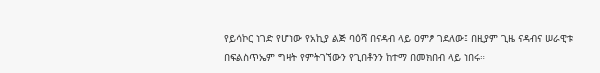የይሳኮር ነገድ የሆነው የአኪያ ልጅ ባዕሻ በናዳብ ላይ ዐምፆ ገደለው፤ በዚያም ጊዜ ናዳብና ሠራዊቱ በፍልስጥኤም ግዛት የምትገኘውን የጊበቶንን ከተማ በመክበብ ላይ ነበሩ።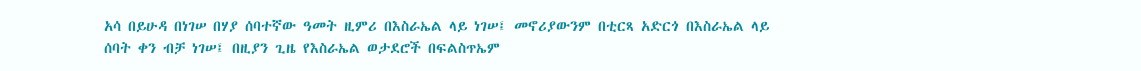አሳ በይሁዳ በነገሠ በሃያ ሰባተኛው ዓመት ዚምሪ በእስራኤል ላይ ነገሠ፤ መኖሪያውንም በቲርጻ አድርጎ በእስራኤል ላይ ሰባት ቀን ብቻ ነገሠ፤ በዚያን ጊዜ የእስራኤል ወታደሮች በፍልስጥኤም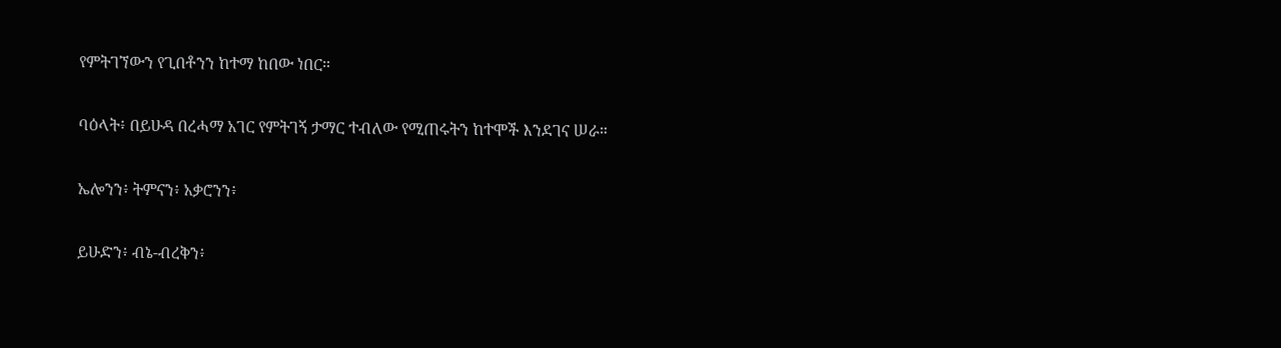የምትገኘውን የጊበቶንን ከተማ ከበው ነበር።


ባዕላት፥ በይሁዳ በረሓማ አገር የምትገኝ ታማር ተብለው የሚጠሩትን ከተሞች እንደገና ሠራ።


ኤሎንን፥ ትምናን፥ አቃሮንን፥


ይሁድን፥ ብኔ-ብረቅን፥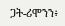ጋት-ሪሞንን፥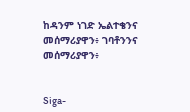ከዳንም ነገድ ኤልተቄንና መሰማሪያዋን፥ ገባቶንንና መሰማሪያዋን፥


Siga-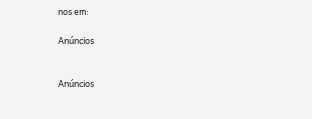nos em:

Anúncios


Anúncios